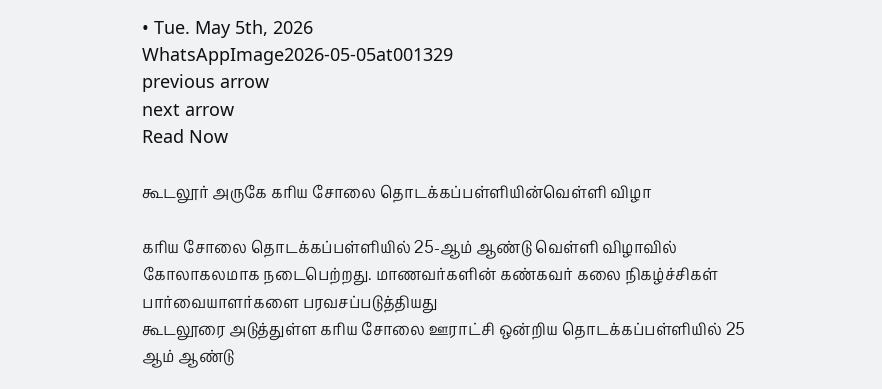• Tue. May 5th, 2026
WhatsAppImage2026-05-05at001329
previous arrow
next arrow
Read Now

கூடலூர் அருகே கரிய சோலை தொடக்கப்பள்ளியின்வெள்ளி விழா

கரிய சோலை தொடக்கப்பள்ளியில் 25-ஆம் ஆண்டு வெள்ளி விழாவில் கோலாகலமாக நடைபெற்றது. மாணவர்களின் கண்கவர் கலை நிகழ்ச்சிகள் பார்வையாளர்களை பரவசப்படுத்தியது
கூடலூரை அடுத்துள்ள கரிய சோலை ஊராட்சி ஒன்றிய தொடக்கப்பள்ளியில் 25 ஆம் ஆண்டு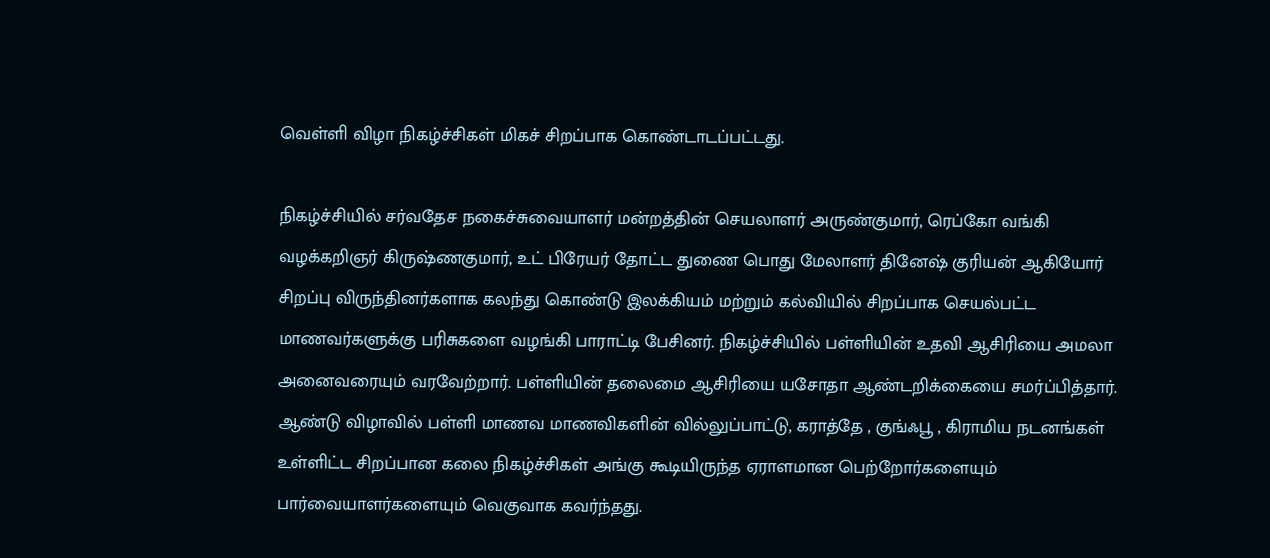வெள்ளி விழா நிகழ்ச்சிகள் மிகச் சிறப்பாக கொண்டாடப்பட்டது.

நிகழ்ச்சியில் சர்வதேச நகைச்சுவையாளர் மன்றத்தின் செயலாளர் அருண்குமார், ரெப்கோ வங்கி வழக்கறிஞர் கிருஷ்ணகுமார், உட் பிரேயர் தோட்ட துணை பொது மேலாளர் தினேஷ் குரியன் ஆகியோர் சிறப்பு விருந்தினர்களாக கலந்து கொண்டு இலக்கியம் மற்றும் கல்வியில் சிறப்பாக செயல்பட்ட மாணவர்களுக்கு பரிசுகளை வழங்கி பாராட்டி பேசினர். நிகழ்ச்சியில் பள்ளியின் உதவி ஆசிரியை அமலா அனைவரையும் வரவேற்றார். பள்ளியின் தலைமை ஆசிரியை யசோதா ஆண்டறிக்கையை சமர்ப்பித்தார். ஆண்டு விழாவில் பள்ளி மாணவ மாணவிகளின் வில்லுப்பாட்டு, கராத்தே , குங்ஃபூ , கிராமிய நடனங்கள் உள்ளிட்ட சிறப்பான கலை நிகழ்ச்சிகள் அங்கு கூடியிருந்த ஏராளமான பெற்றோர்களையும் பார்வையாளர்களையும் வெகுவாக கவர்ந்தது.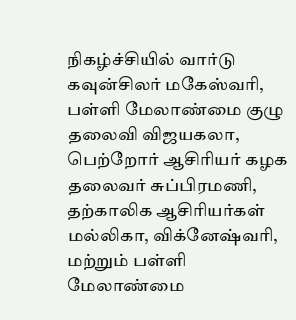நிகழ்ச்சியில் வார்டு கவுன்சிலர் மகேஸ்வரி, பள்ளி மேலாண்மை குழு தலைவி விஜயகலா, பெற்றோர் ஆசிரியர் கழக தலைவர் சுப்பிரமணி, தற்காலிக ஆசிரியர்கள் மல்லிகா, விக்னேஷ்வரி, மற்றும் பள்ளி மேலாண்மை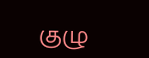குழு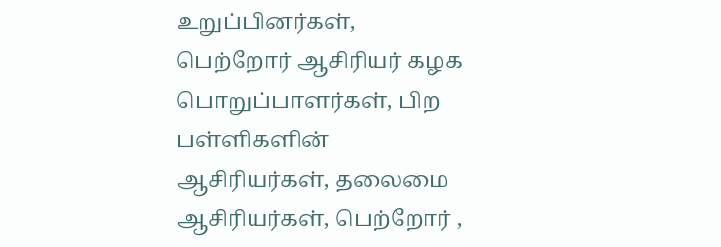உறுப்பினர்கள், பெற்றோர் ஆசிரியர் கழக பொறுப்பாளர்கள், பிற பள்ளிகளின் ஆசிரியர்கள், தலைமை ஆசிரியர்கள், பெற்றோர் ,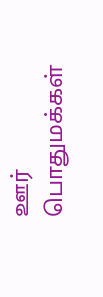ஊர் பொதுமக்கள்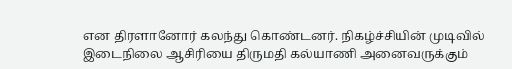என திரளானோர் கலந்து கொண்டனர். நிகழ்ச்சியின் முடிவில் இடைநிலை ஆசிரியை திருமதி கல்யாணி அனைவருக்கும்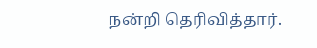நன்றி தெரிவித்தார்.